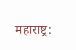महाराष्ट्र: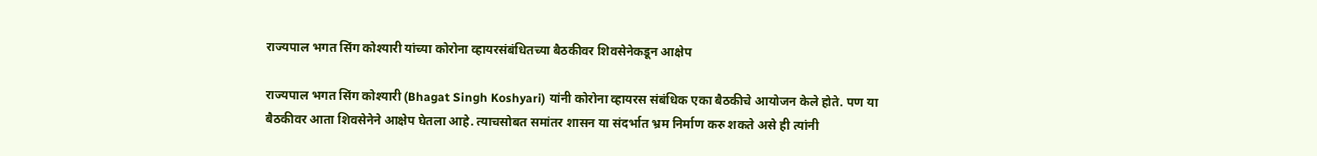राज्यपाल भगत सिंग कोश्यारी यांच्या कोरोना व्हायरसंबंधितच्या बैठकीवर शिवसेनेकडून आक्षेप

राज्यपाल भगत सिंग कोश्यारी (Bhagat Singh Koshyari) यांनी कोरोना व्हायरस संबंधिक एका बैठकीचे आयोजन केले होते. पण या बैठकीवर आता शिवसेनेने आक्षेप घेतला आहे. त्याचसोबत समांतर शासन या संदर्भात भ्रम निर्माण करु शकते असे ही त्यांनी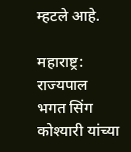म्हटले आहे.

महाराष्ट्र: राज्यपाल भगत सिंग कोश्यारी यांच्या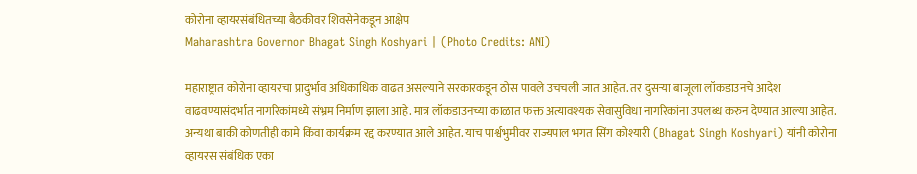कोरोना व्हायरसंबंधितच्या बैठकीवर शिवसेनेकडून आक्षेप
Maharashtra Governor Bhagat Singh Koshyari | (Photo Credits: ANI)

महाराष्ट्रात कोरोना व्हायरचा प्रादुर्भाव अधिकाधिक वाढत असल्याने सरकारकडून ठोस पावले उचचली जात आहेत. तर दुसऱ्या बाजूला लॉकडाउनचे आदेश वाढवण्यासंदर्भात नागरिकांमध्ये संभ्रम निर्माण झाला आहे. मात्र लॉकडाउनच्या काळात फक्त अत्यावश्यक सेवासुविधा नागरिकांना उपलब्ध करुन देण्यात आल्या आहेत. अन्यथा बाकी कोणतीही कामे किंवा कार्यक्रम रद्द करण्यात आले आहेत. याच पार्श्वभुमीवर राज्यपाल भगत सिंग कोश्यारी (Bhagat Singh Koshyari) यांनी कोरोना व्हायरस संबंधिक एका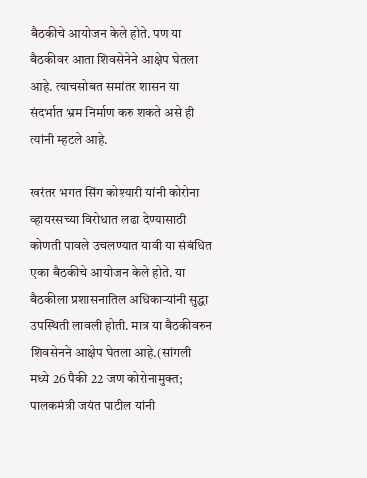बैठकीचे आयोजन केले होते. पण या बैठकीवर आता शिवसेनेने आक्षेप घेतला आहे. त्याचसोबत समांतर शासन या संदर्भात भ्रम निर्माण करु शकते असे ही त्यांनी म्हटले आहे.

खरंतर भगत सिंग कोश्यारी यांनी कोरोना व्हायरसच्या विरोधात लढा देण्यासाठी कोणती पावले उचलण्यात यावी या संबंधित एका बैठकीचे आयोजन केले होते. या बैठकीला प्रशासनातिल अधिकाऱ्यांनी सुद्धा उपस्थिती लावली होती. मात्र या बैठकीवरुन शिवसेनने आक्षेप घेतला आहे.(सांगली मध्ये 26 पैकी 22 जण कोरोनामुक्त; पालकमंत्री जयंत पाटील यांनी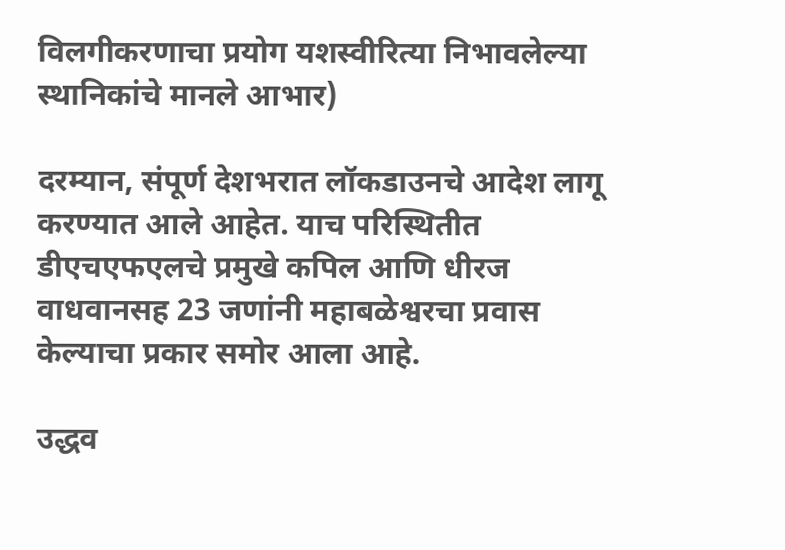विलगीकरणाचा प्रयोग यशस्वीरित्या निभावलेल्या स्थानिकांचे मानले आभार)

दरम्यान, संपूर्ण देशभरात लॉकडाउनचे आदेश लागू करण्यात आले आहेत. याच परिस्थितीत डीएचएफएलचे प्रमुखे कपिल आणि धीरज वाधवानसह 23 जणांनी महाबळेश्वरचा प्रवास केल्याचा प्रकार समोर आला आहे.

उद्धव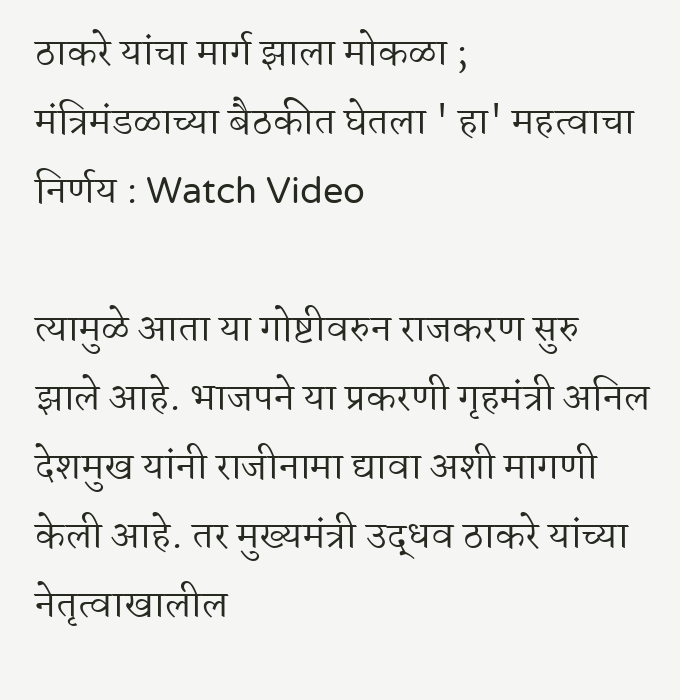ठाकरे यांचा मार्ग झाला मोकळा ; मंत्रिमंडळाच्या बैठकीत घेतला ' हा' महत्वाचा निर्णय : Watch Video

त्यामुळे आता या गोष्टीवरुन राजकरण सुरु झाले आहे. भाजपने या प्रकरणी गृहमंत्री अनिल देशमुख यांनी राजीनामा द्यावा अशी मागणी केली आहे. तर मुख्यमंत्री उद्धव ठाकरे यांच्या नेतृत्वाखालील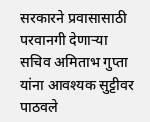सरकारने प्रवासासाठी परवानगी देणाऱ्या सचिव अमिताभ गुप्ता यांना आवश्यक सुट्टीवर पाठवले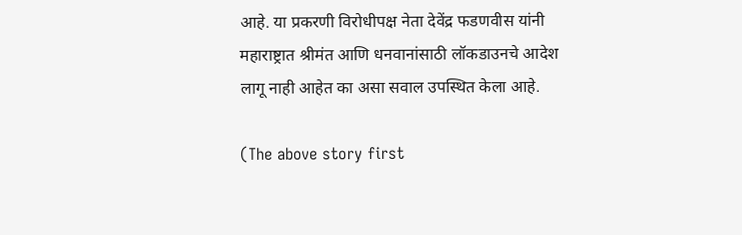आहे. या प्रकरणी विरोधीपक्ष नेता देवेंद्र फडणवीस यांनी महाराष्ट्रात श्रीमंत आणि धनवानांसाठी लॉकडाउनचे आदेश लागू नाही आहेत का असा सवाल उपस्थित केला आहे.

(The above story first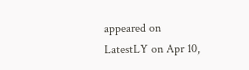appeared on LatestLY on Apr 10,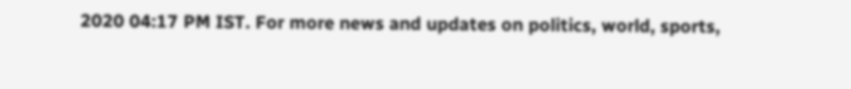2020 04:17 PM IST. For more news and updates on politics, world, sports,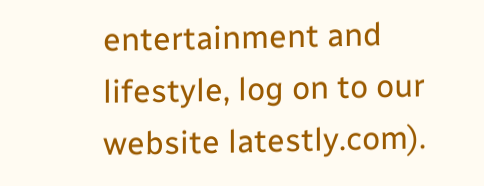entertainment and lifestyle, log on to our website latestly.com).